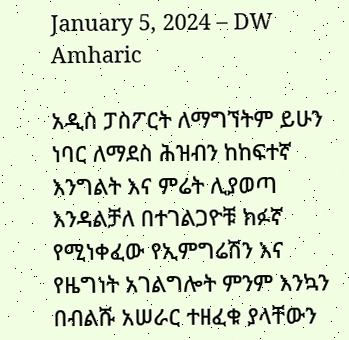January 5, 2024 – DW Amharic

አዲስ ፓስፖርት ለማግኘትም ይሁን ነባር ለማደስ ሕዝብን ከከፍተኛ እንግልት እና ምሬት ሊያወጣ እንዳልቻለ በተገልጋዮቹ ክፉኛ የሚነቀፈው የኢምግሬሽን እና የዜግነት አገልግሎት ምንም እንኳን በብልሹ አሠራር ተዘፈቁ ያላቸውን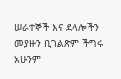ሠራተኞች እና ደላሎችን መያዙን ቢገልጽም ችግሩ አሁንም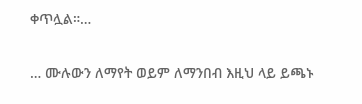ቀጥሏል።…

… ሙሉውን ለማየት ወይም ለማንበብ እዚህ ላይ ይጫኑ